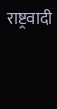राष्ट्रवादी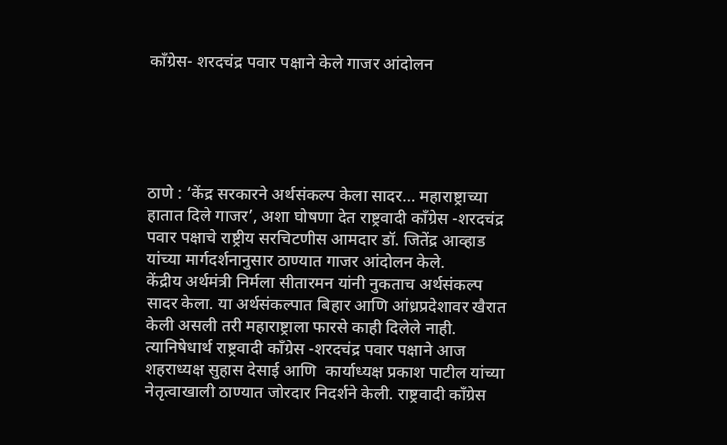काँग्रेस- शरदचंद्र पवार पक्षाने केले गाजर आंदोलन





ठाणे : ‘केंद्र सरकारने अर्थसंकल्प केला सादर… महाराष्ट्राच्या हातात दिले गाजर’, अशा घोषणा देत राष्ट्रवादी काँग्रेस -शरदचंद्र पवार पक्षाचे राष्ट्रीय सरचिटणीस आमदार डॉ. जितेंद्र आव्हाड यांच्या मार्गदर्शनानुसार ठाण्यात गाजर आंदोलन केले.
केंद्रीय अर्थमंत्री निर्मला सीतारमन यांनी नुकताच अर्थसंकल्प सादर केला. या अर्थसंकल्पात बिहार आणि आंध्रप्रदेशावर खैरात केली असली तरी महाराष्ट्राला फारसे काही दिलेले नाही. त्यानिषेधार्थ राष्ट्रवादी काँग्रेस -शरदचंद्र पवार पक्षाने आज शहराध्यक्ष सुहास देसाई आणि  कार्याध्यक्ष प्रकाश पाटील यांच्या नेतृत्वाखाली ठाण्यात जोरदार निदर्शने केली. राष्ट्रवादी काँग्रेस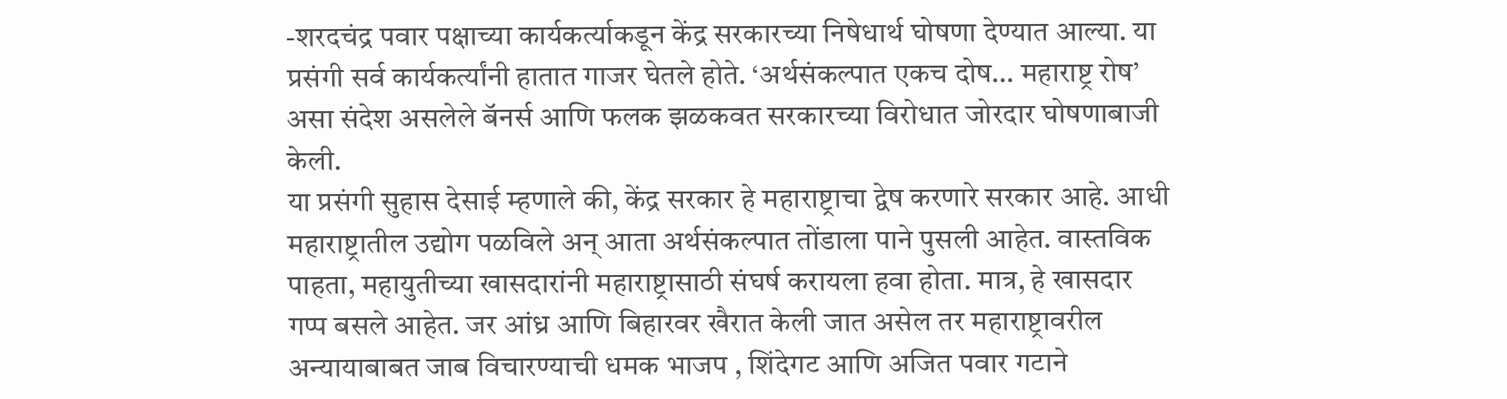-शरदचंद्र पवार पक्षाच्या कार्यकर्त्याकडून केंद्र सरकारच्या निषेधार्थ घोषणा देण्यात आल्या. या प्रसंगी सर्व कार्यकर्त्यांनी हातात गाजर घेतले होते. ‘अर्थसंकल्पात एकच दोष… महाराष्ट्र रोष’ असा संदेश असलेले बॅनर्स आणि फलक झळकवत सरकारच्या विरोधात जोरदार घोषणाबाजी केली.
या प्रसंगी सुहास देसाई म्हणाले की, केंद्र सरकार हे महाराष्ट्राचा द्वेष करणारे सरकार आहे. आधी महाराष्ट्रातील उद्योग पळविले अन् आता अर्थसंकल्पात तोंडाला पाने पुसली आहेत. वास्तविक पाहता, महायुतीच्या खासदारांनी महाराष्ट्रासाठी संघर्ष करायला हवा होता. मात्र, हे खासदार गप्प बसले आहेत. जर आंध्र आणि बिहारवर खैरात केली जात असेल तर महाराष्ट्रावरील अन्यायाबाबत जाब विचारण्याची धमक भाजप , शिंदेगट आणि अजित पवार गटाने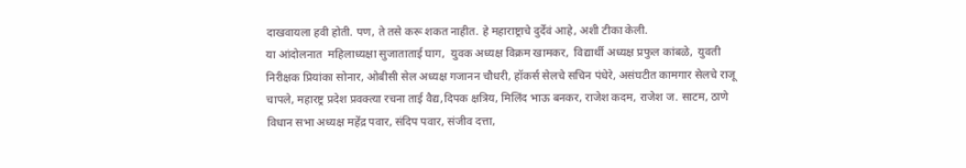दाखवायला हवी होती. पण, ते तसे करू शकत नाहीत. हे महाराष्ट्राचे दुर्देवं आहे, अशी टीका केली.
या आंदोलनात  महिलाध्यक्षा सुजाताताई घाग,  युवक अध्यक्ष विक्रम खामकर,  विद्यार्थी अध्यक्ष प्रफुल कांबळे,  युवती निरीक्षक प्रियांका सोनार, ओबीसी सेल अध्यक्ष गजानन चौधरी, हॉकर्स सेलचे सचिन पंधेरे, असंघटीत कामगार सेलचे राजू चापले, महारष्ट्र प्रदेश प्रवक्त्या रचना ताई वैद्य,दिपक क्षत्रिय, मिलिंद भाऊ बनकर, राजेश कदम, राजेश ज. साटम, ठाणे विधान सभा अध्यक्ष महेंद्र पवार, संदिप पवार, संजीव दत्ता,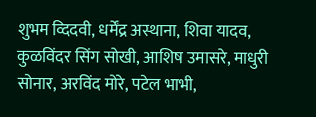शुभम व्दिदवी, धर्मेंद्र अस्थाना, शिवा यादव, कुळविंदर सिंग सोखी, आशिष उमासरे, माधुरी सोनार, अरविंद मोरे, पटेल भाभी,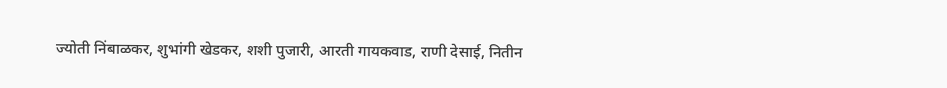ज्योती निंबाळकर, शुभांगी खेडकर, शशी पुजारी, आरती गायकवाड, राणी देसाई, नितीन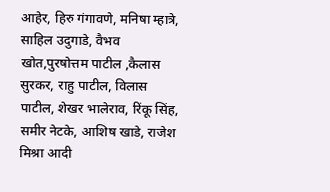आहेर, हिरु गंगावणे, मनिषा म्हात्रे, साहिल उदुगाडे, वैभव खोत,पुरषोत्तम पाटील ,कैलास सुरकर, राहु पाटील, विलास पाटील, शेखर भालेराव, रिंकू सिंह, समीर नेटके, आशिष खाडे, राजेश मिश्रा आदी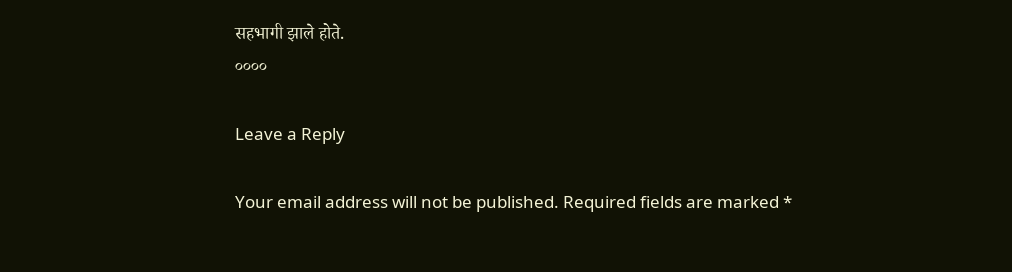सहभागी झाले होते.
००००

Leave a Reply

Your email address will not be published. Required fields are marked *